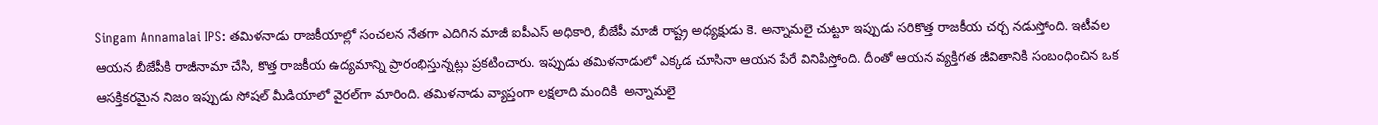Singam Annamalai IPS: తమిళనాడు రాజకీయాల్లో సంచలన నేతగా ఎదిగిన మాజీ ఐపీఎస్ అధికారి, బీజేపీ మాజీ రాష్ట్ర అధ్యక్షుడు కె. అన్నామలై చుట్టూ ఇప్పుడు సరికొత్త రాజకీయ చర్చ నడుస్తోంది. ఇటీవల ఆయన బీజేపీకి రాజీనామా చేసి, కొత్త రాజకీయ ఉద్యమాన్ని ప్రారంభిస్తున్నట్లు ప్రకటించారు. ఇప్పుడు తమిళనాడులో ఎక్కడ చూసినా ఆయన పేరే వినిపిస్తోంది. దీంతో ఆయన వ్యక్తిగత జీవితానికి సంబంధించిన ఒక ఆసక్తికరమైన నిజం ఇప్పుడు సోషల్ మీడియాలో వైరల్‌గా మారింది. తమిళనాడు వ్యాప్తంగా లక్షలాది మందికి  అన్నామలై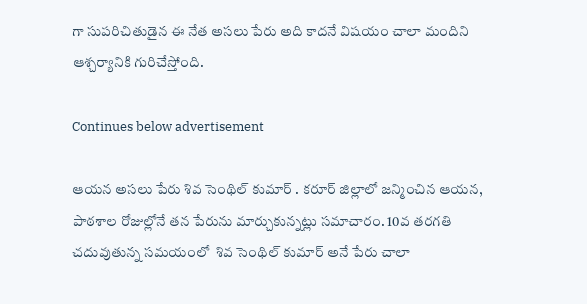గా సుపరిచితుడైన ఈ నేత అసలు పేరు అది కాదనే విషయం చాలా మందిని ఆశ్చర్యానికి గురిచేస్తోంది.

Continues below advertisement

ఆయన అసలు పేరు శివ సెంథిల్ కుమార్ . కరూర్ జిల్లాలో జన్మించిన ఆయన, పాఠశాల రోజుల్లోనే తన పేరును మార్చుకున్నట్లు సమాచారం. 10వ తరగతి చదువుతున్న సమయంలో  శివ సెంథిల్ కుమార్ అనే పేరు చాలా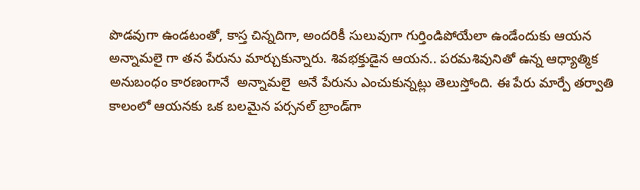పొడవుగా ఉండటంతో, కాస్త చిన్నదిగా, అందరికీ సులువుగా గుర్తిండిపోయేలా ఉండేందుకు ఆయన  అన్నామలై గా తన పేరును మార్చుకున్నారు. శివభక్తుడైన ఆయన.. పరమశివునితో ఉన్న ఆధ్యాత్మిక అనుబంధం కారణంగానే  అన్నామలై  అనే పేరును ఎంచుకున్నట్లు తెలుస్తోంది. ఈ పేరు మార్పే తర్వాతి కాలంలో ఆయనకు ఒక బలమైన పర్సనల్ బ్రాండ్‌గా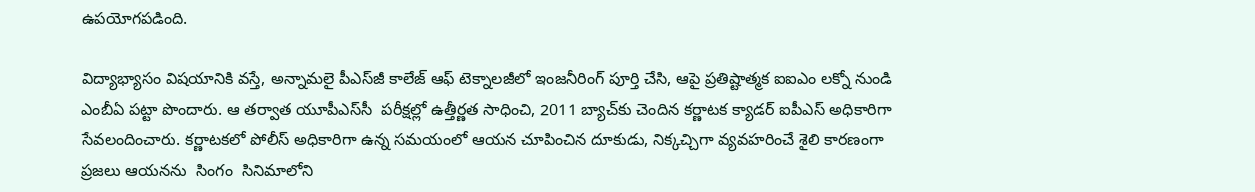ఉపయోగపడింది.

విద్యాభ్యాసం విషయానికి వస్తే, అన్నామలై పీఎస్‌జీ కాలేజ్ ఆఫ్ టెక్నాలజీలో ఇంజనీరింగ్ పూర్తి చేసి, ఆపై ప్రతిష్టాత్మక ఐఐఎం లక్నో నుండి ఎంబీఏ పట్టా పొందారు. ఆ తర్వాత యూపీఎస్‌సీ  పరీక్షల్లో ఉత్తీర్ణత సాధించి, 2011 బ్యాచ్‌కు చెందిన కర్ణాటక క్యాడర్ ఐపీఎస్ అధికారిగా సేవలందించారు. కర్ణాటకలో పోలీస్ అధికారిగా ఉన్న సమయంలో ఆయన చూపించిన దూకుడు, నిక్కచ్చిగా వ్యవహరించే శైలి కారణంగా ప్రజలు ఆయనను  సింగం  సినిమాలోని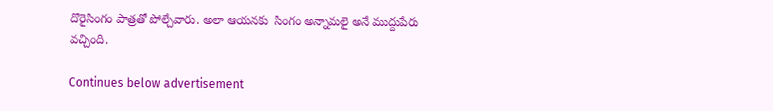దొరైసింగం పాత్రతో పోల్చేవారు. అలా ఆయనకు  సింగం అన్నామలై అనే ముద్దుపేరు వచ్చింది.

Continues below advertisement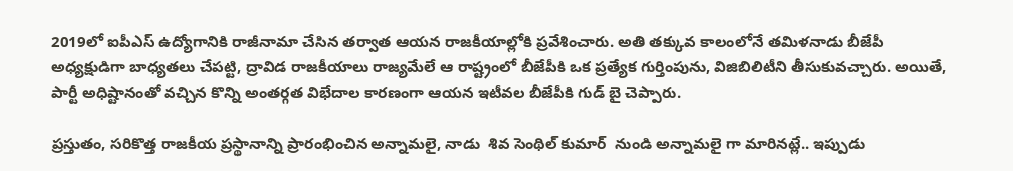2019లో ఐపీఎస్ ఉద్యోగానికి రాజీనామా చేసిన తర్వాత ఆయన రాజకీయాల్లోకి ప్రవేశించారు. అతి తక్కువ కాలంలోనే తమిళనాడు బీజేపీ అధ్యక్షుడిగా బాధ్యతలు చేపట్టి, ద్రావిడ రాజకీయాలు రాజ్యమేలే ఆ రాష్ట్రంలో బీజేపీకి ఒక ప్రత్యేక గుర్తింపును, విజిబిలిటీని తీసుకువచ్చారు. అయితే, పార్టీ అధిష్టానంతో వచ్చిన కొన్ని అంతర్గత విభేదాల కారణంగా ఆయన ఇటీవల బీజేపీకి గుడ్ బై చెప్పారు.

ప్రస్తుతం, సరికొత్త రాజకీయ ప్రస్థానాన్ని ప్రారంభించిన అన్నామలై, నాడు  శివ సెంథిల్ కుమార్  నుండి అన్నామలై గా మారినట్లే.. ఇప్పుడు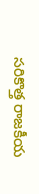సరికొత్త రాజకీయ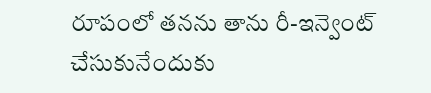రూపంలో తనను తాను రీ-ఇన్వెంట్   చేసుకునేందుకు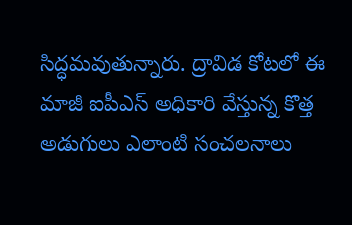సిద్ధమవుతున్నారు. ద్రావిడ కోటలో ఈ మాజీ ఐపీఎస్ అధికారి వేస్తున్న కొత్త అడుగులు ఎలాంటి సంచలనాలు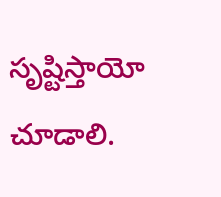సృష్టిస్తాయో చూడాలి.